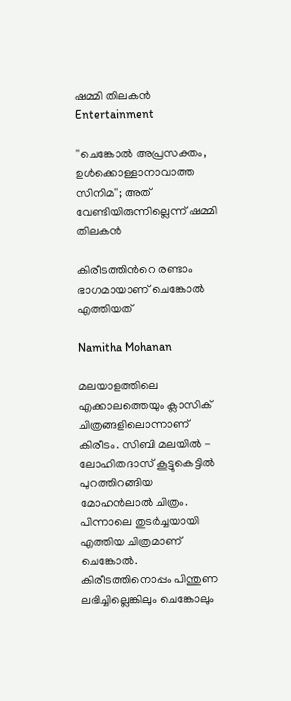ഷമ്മി തിലകൻ
Entertainment

''ചെങ്കോൽ അപ്രസക്തം, ഉൾക്കൊള്ളാനാവാത്ത സിനിമ''; അത് വേണ്ടിയിരുന്നില്ലെന്ന് ഷമ്മി തിലകൻ

കിരീടത്തിന്‍റെ രണ്ടാം ഭാഗമായാണ് ചെങ്കോൽ എത്തിയത്

Namitha Mohanan

മലയാളത്തിലെ എക്കാലത്തെയും ക്ലാസിക് ചിത്രങ്ങളിലൊന്നാണ് കിരീടം. സിബി മലയിൽ - ലോഹിതദാസ് കൂട്ടുകെട്ടിൽ പുറത്തിറങ്ങിയ മോഹൻലാൽ ചിത്രം. പിന്നാലെ തുടർച്ചയായി എത്തിയ ചിത്രമാണ് ചെങ്കോൽ. കിരീടത്തിനൊപ്പം പിന്തുണ ലഭിച്ചില്ലെങ്കിലും ചെങ്കോലും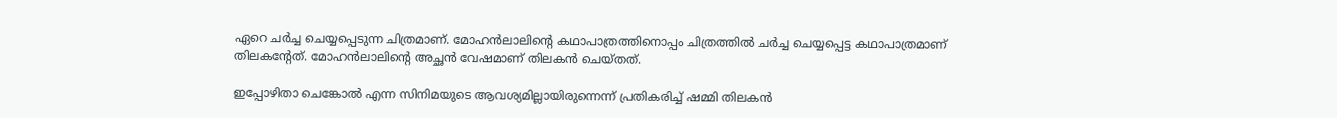ഏറെ ചർച്ച ചെയ്യപ്പെടുന്ന ചിത്രമാണ്. മോഹൻലാലിന്‍റെ കഥാപാത്രത്തിനൊപ്പം ചിത്രത്തിൽ ചർച്ച ചെയ്യപ്പെട്ട കഥാപാത്രമാണ് തിലകന്‍റേത്. മോഹൻലാലിന്‍റെ അച്ഛൻ വേഷമാണ് തിലകൻ ചെയ്തത്.

ഇപ്പോഴിതാ ചെങ്കോൽ എന്ന സിനിമയുടെ ആവശ്യമില്ലായിരുന്നെന്ന് പ്രതികരിച്ച് ഷമ്മി തിലകൻ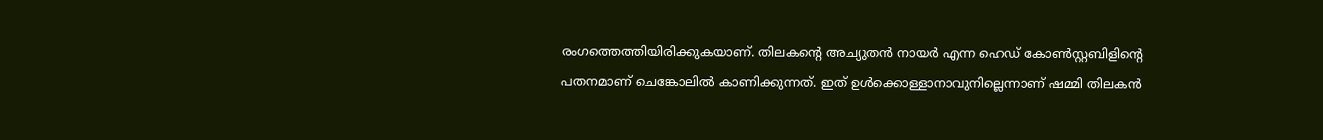രംഗത്തെത്തിയിരിക്കുകയാണ്. തിലകന്‍റെ അച്യുതൻ നായർ എന്ന ഹെഡ് കോൺസ്റ്റബിളിന്‍റെ പതനമാണ് ചെങ്കോലിൽ കാണിക്കുന്നത്. ഇത് ഉൾക്കൊള്ളാനാവുനില്ലെന്നാണ് ഷമ്മി തിലകൻ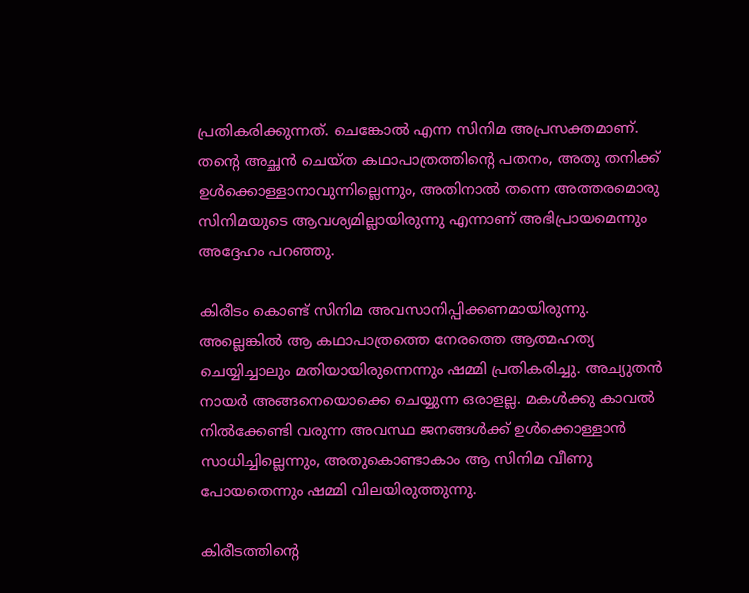പ്രതികരിക്കുന്നത്. ചെങ്കോൽ എന്ന സിനിമ അപ്രസക്തമാണ്. തന്‍റെ അച്ഛൻ ചെയ്ത കഥാപാത്രത്തിന്‍റെ പതനം, അതു തനിക്ക് ഉൾക്കൊള്ളാനാവുന്നില്ലെന്നും, അതിനാൽ തന്നെ അത്തരമൊരു സിനിമയുടെ ആവശ്യമില്ലായിരുന്നു എന്നാണ് അഭിപ്രായമെന്നും അദ്ദേഹം പറഞ്ഞു.

കിരീടം കൊണ്ട് സിനിമ അവസാനിപ്പിക്കണമായിരുന്നു. അല്ലെങ്കിൽ ആ കഥാപാത്രത്തെ നേരത്തെ ആത്മഹത്യ ചെയ്യിച്ചാലും മതിയായിരുന്നെന്നും ഷമ്മി പ്രതികരിച്ചു. അച്യുതന്‍ നായര്‍ അങ്ങനെയൊക്കെ ചെയ്യുന്ന ഒരാളല്ല. മകള്‍ക്കു കാവല്‍ നില്‍ക്കേണ്ടി വരുന്ന അവസ്ഥ ജനങ്ങള്‍ക്ക് ഉള്‍ക്കൊള്ളാന്‍ സാധിച്ചില്ലെന്നും, അതുകൊണ്ടാകാം ആ സിനിമ വീണു പോയതെന്നും ഷമ്മി വിലയിരുത്തുന്നു.

കിരീടത്തിന്‍റെ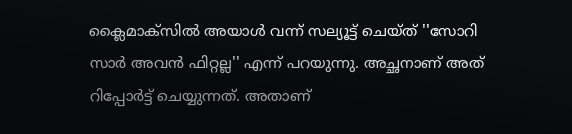ക്ലൈമാക്‌സില്‍ അയാള്‍ വന്ന് സല്യൂട്ട് ചെയ്ത് ''സോറി സാര്‍ അവന്‍ ഫിറ്റല്ല'' എന്ന് പറയുന്നു. അച്ഛനാണ് അത് റിപ്പോര്‍ട്ട് ചെയ്യുന്നത്. അതാണ്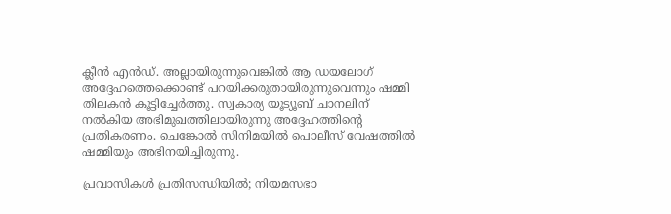ക്ലീന്‍ എൻഡ്. അല്ലായിരുന്നുവെങ്കില്‍ ആ ഡയലോഗ് അദ്ദേഹത്തെക്കൊണ്ട് പറയിക്കരുതായിരുന്നുവെന്നും ഷമ്മി തിലകൻ കൂട്ടിച്ചേർത്തു. സ്വകാര്യ യൂട്യൂബ് ചാനലിന് നൽകിയ അഭിമുഖത്തിലായിരുന്നു അദ്ദേഹത്തിന്‍റെ പ്രതികരണം. ചെങ്കോൽ സിനിമയിൽ പൊലീസ് വേഷത്തിൽ ഷമ്മിയും അഭിനയിച്ചിരുന്നു.

പ്രവാസികൾ പ്രതിസന്ധിയിൽ; നിയമസഭാ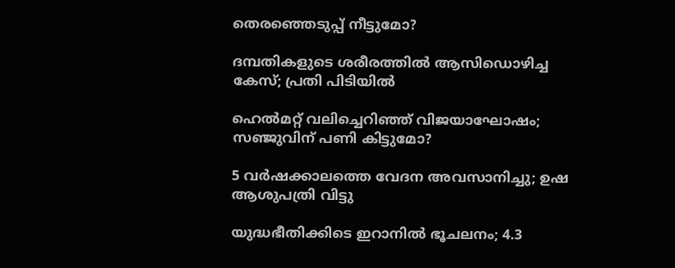തെരഞ്ഞെടുപ്പ് നീട്ടുമോ?

ദമ്പതികളുടെ ശരീരത്തിൽ ആസിഡൊഴിച്ച കേസ്; പ്രതി പിടിയിൽ

ഹെൽമറ്റ് വലിച്ചെറിഞ്ഞ് വിജയാഘോഷം; സഞ്ജുവിന് പണി കിട്ടുമോ?

5 വർഷക്കാലത്തെ വേദന അവസാനിച്ചു; ഉഷ ആശുപത്രി വിട്ടു

യുദ്ധഭീതിക്കിടെ ഇറാനിൽ ഭൂചലനം; 4.3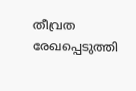തീവ്രത രേഖപ്പെടുത്തി